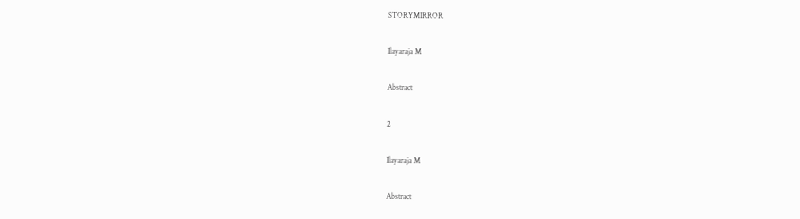STORYMIRROR

Ilayaraja M

Abstract

2

Ilayaraja M

Abstract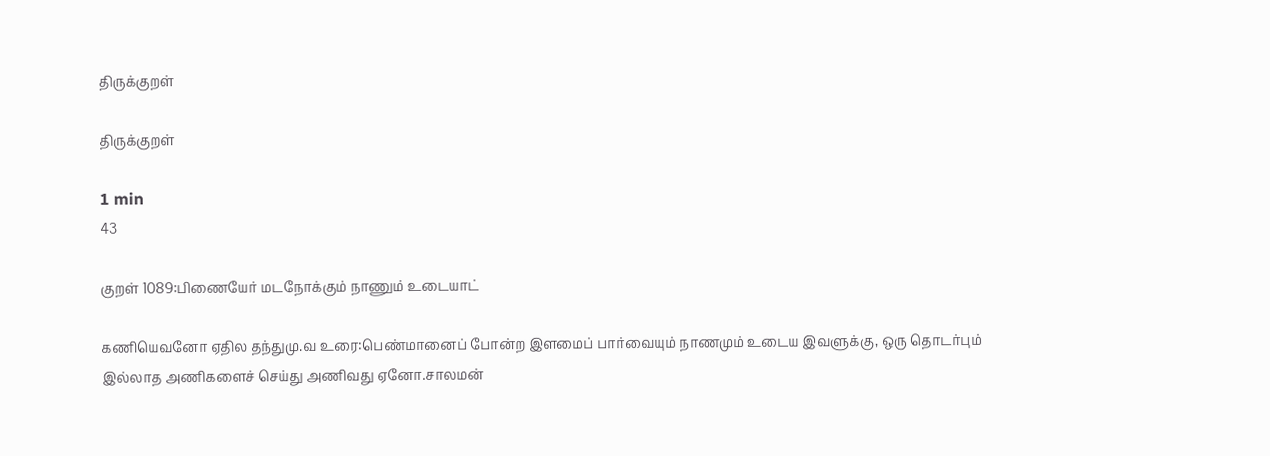திருக்குறள்

திருக்குறள்

1 min
43

குறள் 1089:பிணையேர் மடநோக்கும் நாணும் உடையாட்

கணியெவனோ ஏதில தந்துமு.வ உரை:பெண்மானைப் போன்ற இளமைப் பார்வையும் நாணமும் உடைய இவளுக்கு, ஒரு தொடர்பும் இல்லாத அணிகளைச் செய்து அணிவது ஏனோ.சாலமன்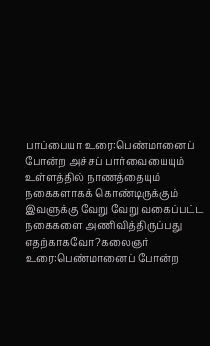பாப்பையா உரை:பெண்மானைப் போன்ற அச்சப் பார்வையையும் உள்ளத்தில் நாணத்தையும் நகைகளாகக் கொண்டிருக்கும் இவளுக்கு வேறு வேறு வகைப்பட்ட நகைகளை அணிவித்திருப்பது எதற்காகவோ?கலைஞர் உரை:பெண்மானைப் போன்ற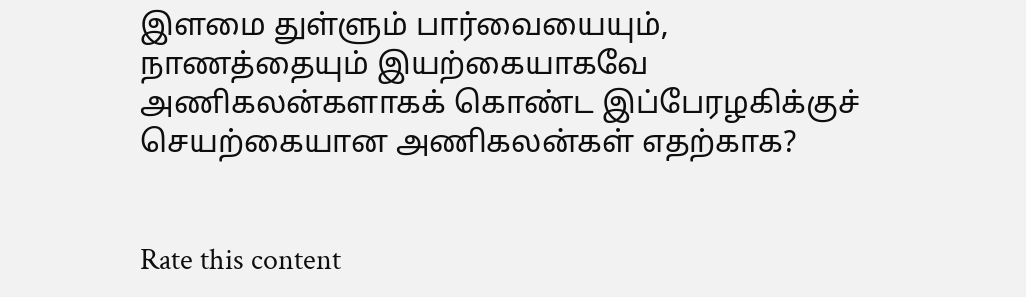இளமை துள்ளும் பார்வையையும், நாணத்தையும் இயற்கையாகவே அணிகலன்களாகக் கொண்ட இப்பேரழகிக்குச் செயற்கையான அணிகலன்கள் எதற்காக?


Rate this content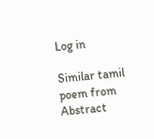Log in

Similar tamil poem from Abstract